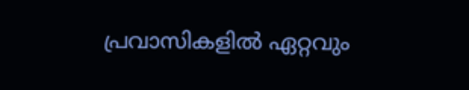പ്രവാസികളിൽ ഏറ്റവും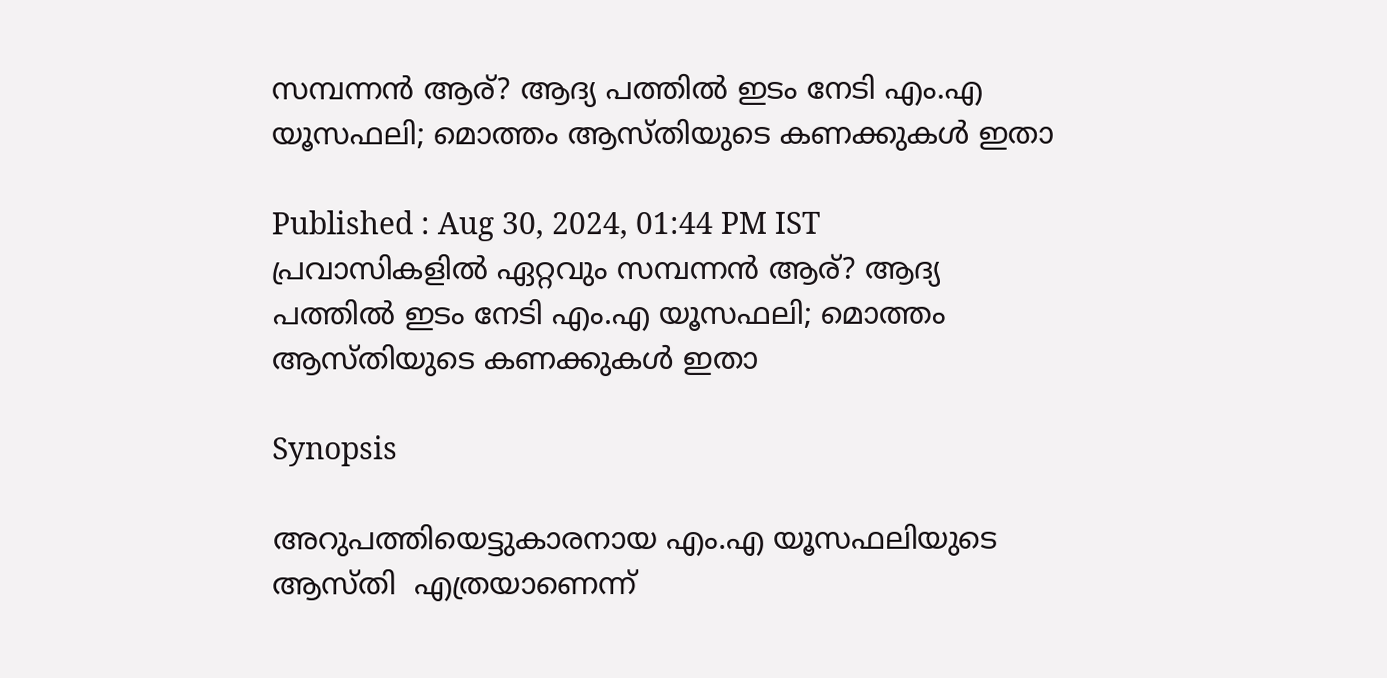സമ്പന്നൻ ആര്? ആദ്യ പത്തിൽ ഇടം നേടി എം.എ യൂസഫലി; മൊത്തം ആസ്തിയുടെ കണക്കുകൾ ഇതാ

Published : Aug 30, 2024, 01:44 PM IST
പ്രവാസികളിൽ ഏറ്റവും സമ്പന്നൻ ആര്? ആദ്യ പത്തിൽ ഇടം നേടി എം.എ യൂസഫലി; മൊത്തം ആസ്തിയുടെ കണക്കുകൾ ഇതാ

Synopsis

അറുപത്തിയെട്ടുകാരനായ എം.എ യൂസഫലിയുടെ ആസ്തി  എത്രയാണെന്ന്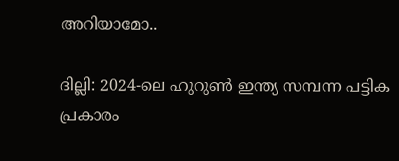അറിയാമോ..

ദില്ലി: 2024-ലെ ഹുറുൺ ഇന്ത്യ സമ്പന്ന പട്ടിക പ്രകാരം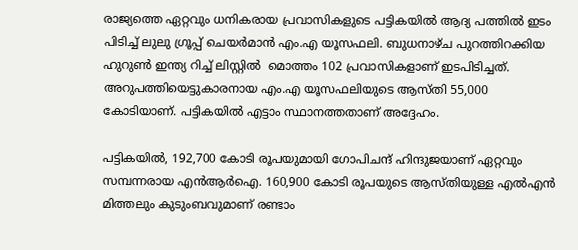രാജ്യത്തെ ഏറ്റവും ധനികരായ പ്രവാസികളുടെ പട്ടികയിൽ ആദ്യ പത്തിൽ ഇടം പിടിച്ച് ലുലു ഗ്രൂപ്പ് ചെയർമാൻ എം.എ യൂസഫലി. ബുധനാഴ്ച പുറത്തിറക്കിയ ഹുറുൺ ഇന്ത്യ റിച്ച് ലിസ്റ്റിൽ  മൊത്തം 102 പ്രവാസികളാണ് ഇടപിടിച്ചത്. അറുപത്തിയെട്ടുകാരനായ എം.എ യൂസഫലിയുടെ ആസ്തി 55,000  കോടിയാണ്. പട്ടികയിൽ എട്ടാം സ്ഥാനത്തതാണ് അദ്ദേഹം.

പട്ടികയിൽ, 192,700 കോടി രൂപയുമായി ഗോപിചന്ദ് ഹിന്ദുജയാണ് ഏറ്റവും സമ്പന്നരായ എൻആർഐ. 160,900 കോടി രൂപയുടെ ആസ്തിയുള്ള എൽഎൻ മിത്തലും കുടുംബവുമാണ് രണ്ടാം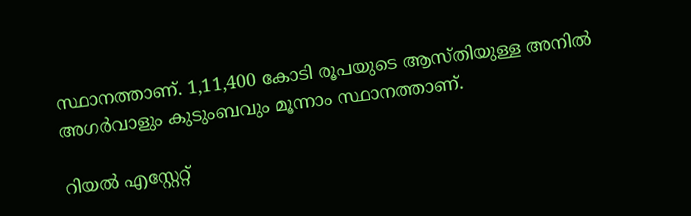സ്ഥാനത്താണ്. 1,11,400 കോടി രൂപയുടെ ആസ്തിയുള്ള അനിൽ അഗർവാളും കുടുംബവും മൂന്നാം സ്ഥാനത്താണ്.

റിയൽ എസ്റ്റേറ്റ്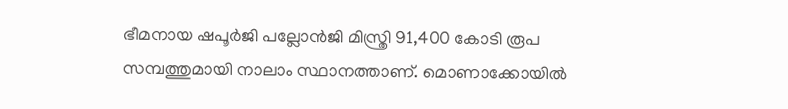ഭീമനായ ഷപൂർജി പല്ലോൻജി മിസ്ത്രി 91,400 കോടി രൂപ സമ്പത്തുമായി നാലാം സ്ഥാനത്താണ്. മൊണാക്കോയിൽ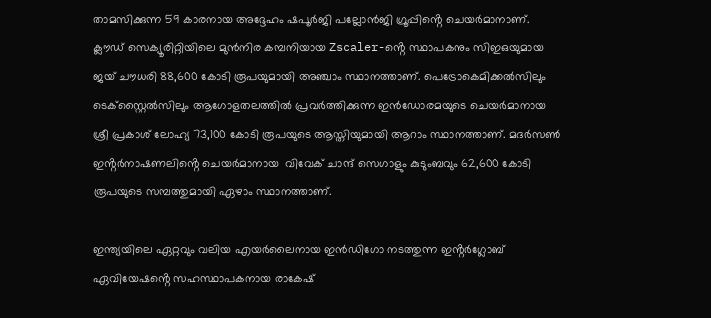താമസിക്കുന്ന 59 കാരനായ അദ്ദേഹം ഷപൂർജി പല്ലോൻജി ഗ്രൂപ്പിൻ്റെ ചെയർമാനാണ്. ക്ലൗഡ് സെക്യൂരിറ്റിയിലെ മുൻനിര കമ്പനിയായ Zscaler-ൻ്റെ സ്ഥാപകനും സിഇഒയുമായ ജയ് ചൗധരി 88,600 കോടി രൂപയുമായി അഞ്ചാം സ്ഥാനത്താണ്. പെട്രോകെമിക്കൽസിലും ടെക്സ്റ്റൈൽസിലും ആഗോളതലത്തിൽ പ്രവർത്തിക്കുന്ന ഇൻഡോരമയുടെ ചെയർമാനായ ശ്രീ പ്രകാശ് ലോഹ്യ 73,100 കോടി രൂപയുടെ ആസ്തിയുമായി ആറാം സ്ഥാനത്താണ്. മദർസൺ ഇൻ്റർനാഷണലിൻ്റെ ചെയർമാനായ  വിവേക് ചാന്ദ് സെഗാളും കുടുംബവും 62,600 കോടി രൂപയുടെ സമ്പത്തുമായി ഏഴാം സ്ഥാനത്താണ്.

ഇന്ത്യയിലെ ഏറ്റവും വലിയ എയർലൈനായ ഇൻഡിഗോ നടത്തുന്ന ഇൻ്റർഗ്ലോബ് ഏവിയേഷൻ്റെ സഹസ്ഥാപകനായ രാകേഷ്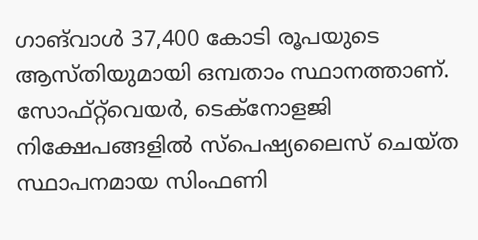ഗാങ്‌വാൾ 37,400 കോടി രൂപയുടെ ആസ്തിയുമായി ഒമ്പതാം സ്ഥാനത്താണ്. സോഫ്‌റ്റ്‌വെയർ, ടെക്‌നോളജി നിക്ഷേപങ്ങളിൽ സ്‌പെഷ്യലൈസ് ചെയ്ത സ്ഥാപനമായ സിംഫണി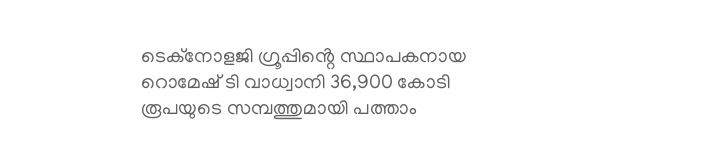ടെക്‌നോളജി ഗ്രൂപ്പിൻ്റെ സ്ഥാപകനായ  റൊമേഷ് ടി വാധ്വാനി 36,900 കോടി രൂപയുടെ സമ്പത്തുമായി പത്താം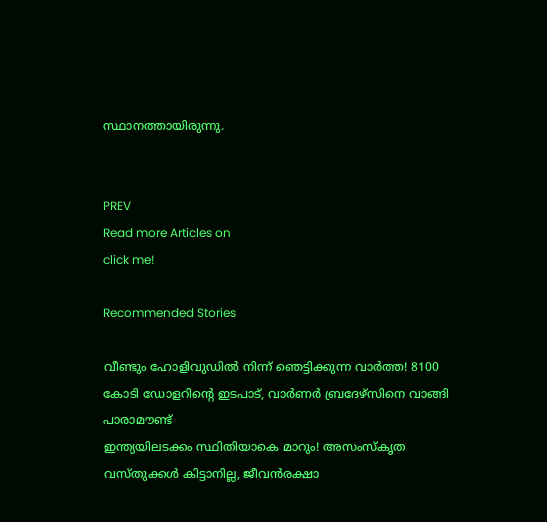സ്ഥാനത്തായിരുന്നു.


PREV
Read more Articles on
click me!

Recommended Stories

വീണ്ടും ഹോളിവുഡില്‍ നിന്ന് ഞെട്ടിക്കുന്ന വാർത്ത! 8100 കോടി ഡോളറിന്റെ ഇടപാട്, വാര്‍ണര്‍ ബ്രദേഴ്‌സിനെ വാങ്ങി പാരാമൗണ്ട്
ഇന്ത്യയിലടക്കം സ്ഥിതിയാകെ മാറും! അസംസ്കൃത വസ്തുക്കൾ കിട്ടാനില്ല, ജീവൻരക്ഷാ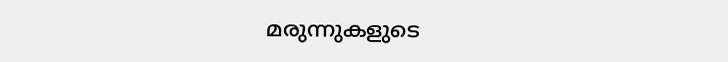മരുന്നുകളുടെ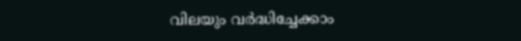വിലയും വർദ്ധിച്ചേക്കാം